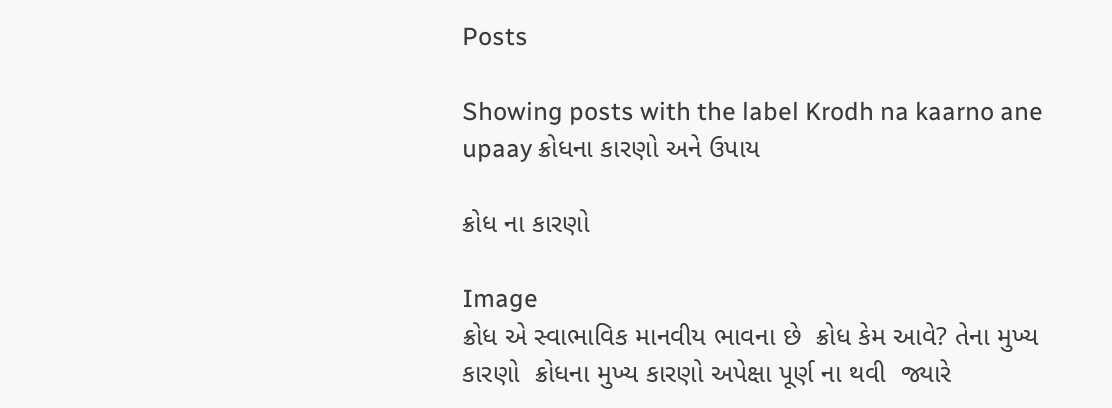Posts

Showing posts with the label Krodh na kaarno ane upaay ક્રોધના કારણો અને ઉપાય

ક્રોધ ના કારણો

Image
ક્રોધ એ સ્વાભાવિક માનવીય ભાવના છે  ક્રોધ કેમ આવે? તેના મુખ્ય કારણો  ક્રોધના મુખ્ય કારણો અપેક્ષા પૂર્ણ ના થવી  જ્યારે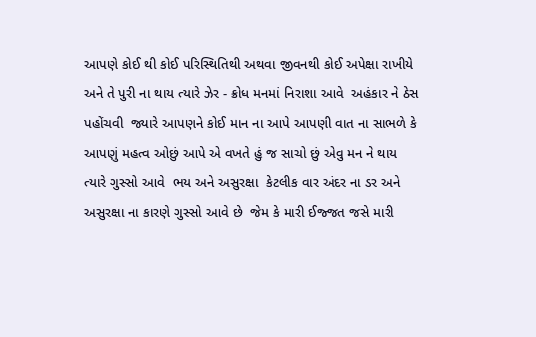આપણે કોઈ થી કોઈ પરિસ્થિતિથી અથવા જીવનથી કોઈ અપેક્ષા રાખીયે  અને તે પુરી ના થાય ત્યારે ઝેર - ક્રોધ મનમાં નિરાશા આવે  અહંકાર ને ઠેસ પહોંચવી  જ્યારે આપણને કોઈ માન ના આપે આપણી વાત ના સાભળે કે આપણું મહત્વ ઓછું આપે એ વખતે હું જ સાચો છું એવુ મન ને થાય ત્યારે ગુસ્સો આવે  ભય અને અસુરક્ષા  કેટલીક વાર અંદર ના ડર અને અસુરક્ષા ના કારણે ગુસ્સો આવે છે  જેમ કે મારી ઈજ્જત જસે મારી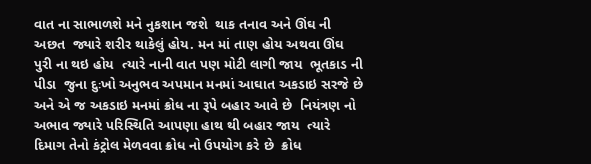વાત ના સાભાળશે મને નુકશાન જશે  થાક તનાવ અને ઊંઘ ની અછત  જ્યારે શરીર થાકેલું હોય. મન માં તાણ હોય અથવા ઊંઘ પુરી ના થઇ હોય  ત્યારે નાની વાત પણ મોટી લાગી જાય  ભૂતકાડ ની પીડા  જુના દુઃખો અનુભવ અપમાન મનમાં આઘાત અકડાઇ સરજે છે  અને એ જ અકડાઇ મનમાં ક્રોધ ના રૂપે બહાર આવે છે  નિયંત્રણ નો અભાવ જ્યારે પરિસ્થિતિ આપણા હાથ થી બહાર જાય  ત્યારે દિમાગ તેનો કંટ્રોલ મેળવવા ક્રોધ નો ઉપયોગ કરે છે  ક્રોધ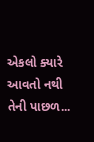એકલો ક્યારે આવતો નથી તેની પાછળ...